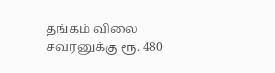தங்கம் விலை சவரனுக்கு ரூ. 480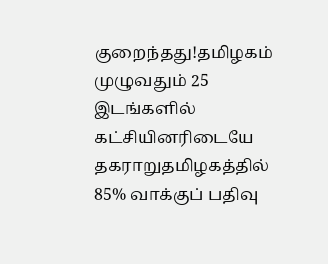குறைந்தது!தமிழகம் முழுவதும் 25 இடங்களில் கட்சியினரிடையே தகராறுதமிழகத்தில் 85% வாக்குப் பதிவு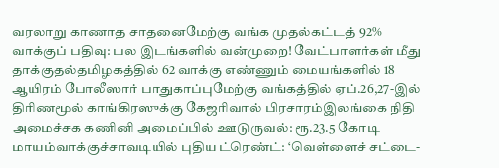வரலாறு காணாத சாதனைமேற்கு வங்க முதல்கட்டத் 92% வாக்குப் பதிவு: பல இடங்களில் வன்முறை! வேட்பாளர்கள் மீது தாக்குதல்தமிழகத்தில் 62 வாக்கு எண்ணும் மையங்களில் 18 ஆயிரம் போலீஸார் பாதுகாப்புமேற்கு வங்கத்தில் ஏப்.26,27-இல் திரிணமூல் காங்கிரஸுக்கு கேஜரிவால் பிரசாரம்இலங்கை நிதி அமைச்சக கணினி அமைப்பில் ஊடுருவல்: ரூ.23.5 கோடி மாயம்வாக்குச்சாவடியில் புதிய ட்ரெண்ட்: ‘வெள்ளைச் சட்டை-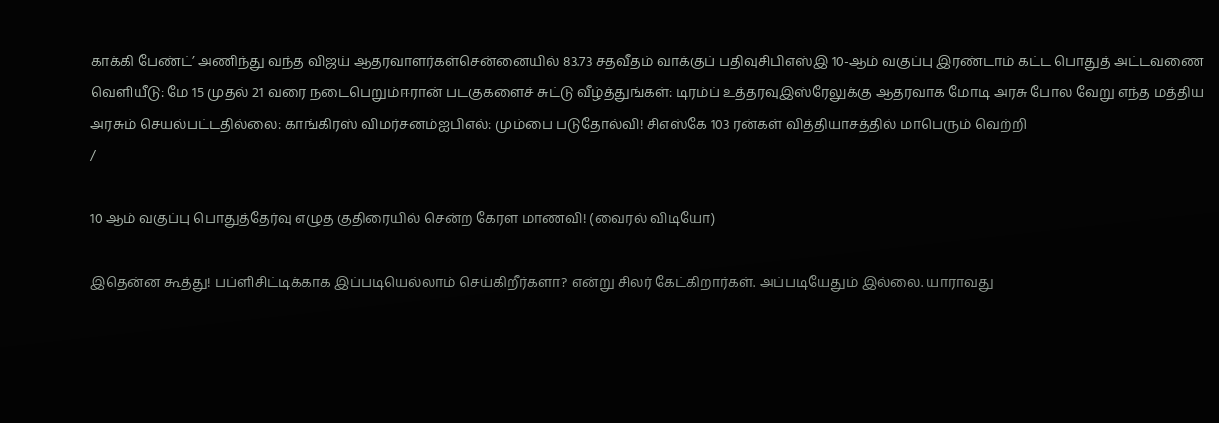காக்கி பேண்ட்’ அணிந்து வந்த விஜய் ஆதரவாளர்கள்சென்னையில் 83.73 சதவீதம் வாக்குப் பதிவுசிபிஎஸ்இ 10-ஆம் வகுப்பு இரண்டாம் கட்ட பொதுத் அட்டவணை வெளியீடு: மே 15 முதல் 21 வரை நடைபெறும்ஈரான் படகுகளைச் சுட்டு வீழ்த்துங்கள்: டிரம்ப் உத்தரவுஇஸ்ரேலுக்கு ஆதரவாக மோடி அரசு போல வேறு எந்த மத்திய அரசும் செயல்பட்டதில்லை: காங்கிரஸ் விமர்சனம்ஐபிஎல்: மும்பை படுதோல்வி! சிஎஸ்கே 103 ரன்கள் வித்தியாசத்தில் மாபெரும் வெற்றி
/

10 ஆம் வகுப்பு பொதுத்தேர்வு எழுத குதிரையில் சென்ற கேரள மாணவி! (வைரல் விடியோ)

இதென்ன கூத்து! பப்ளிசிட்டிக்காக இப்படியெல்லாம் செய்கிறீர்களா? என்று சிலர் கேட்கிறார்கள். அப்படியேதும் இல்லை. யாராவது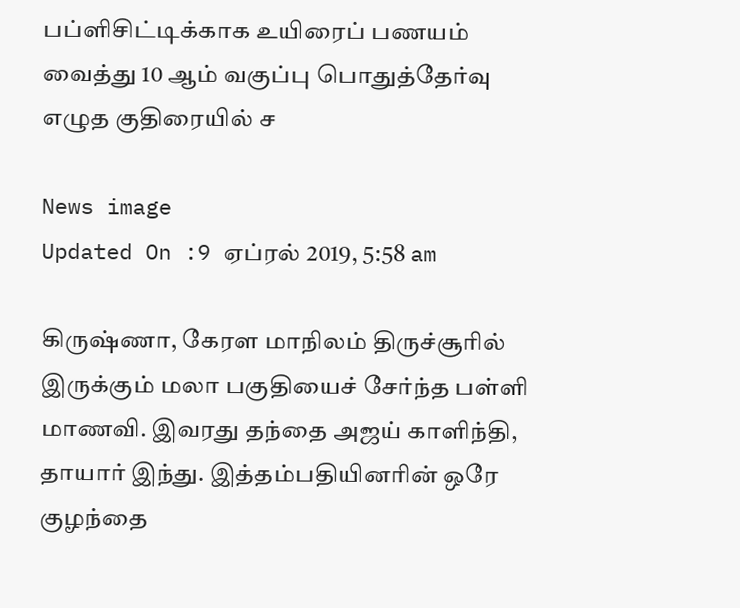பப்ளிசிட்டிக்காக உயிரைப் பணயம் வைத்து 10 ஆம் வகுப்பு பொதுத்தேர்வு எழுத குதிரையில் ச

News image
Updated On :9 ஏப்ரல் 2019, 5:58 am

கிருஷ்ணா, கேரள மாநிலம் திருச்சூரில் இருக்கும் மலா பகுதியைச் சேர்ந்த பள்ளி மாணவி. இவரது தந்தை அஜய் காளிந்தி, தாயார் இந்து. இத்தம்பதியினரின் ஒரே குழந்தை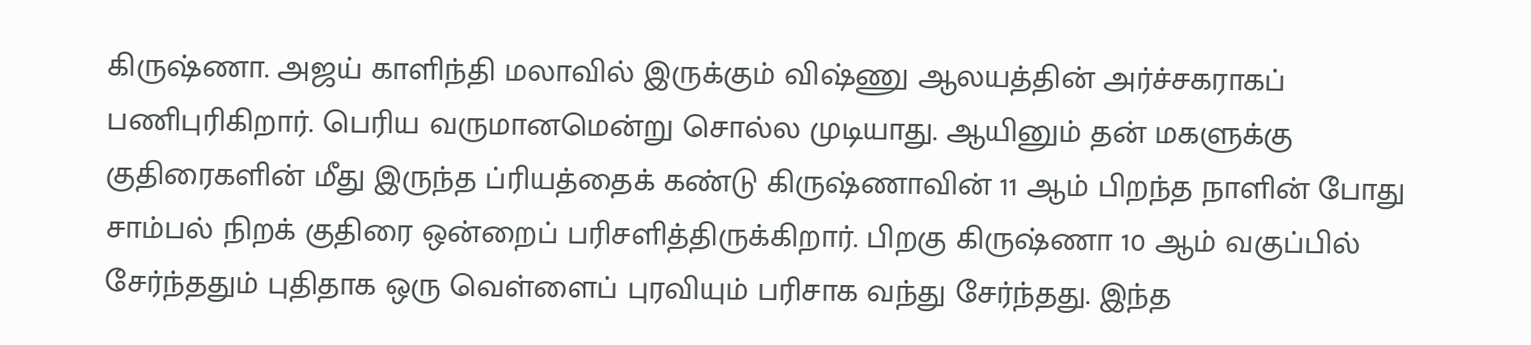கிருஷ்ணா. அஜய் காளிந்தி மலாவில் இருக்கும் விஷ்ணு ஆலயத்தின் அர்ச்சகராகப் பணிபுரிகிறார். பெரிய வருமானமென்று சொல்ல முடியாது. ஆயினும் தன் மகளுக்கு குதிரைகளின் மீது இருந்த ப்ரியத்தைக் கண்டு கிருஷ்ணாவின் 11 ஆம் பிறந்த நாளின் போது சாம்பல் நிறக் குதிரை ஒன்றைப் பரிசளித்திருக்கிறார். பிறகு கிருஷ்ணா 10 ஆம் வகுப்பில் சேர்ந்ததும் புதிதாக ஒரு வெள்ளைப் புரவியும் பரிசாக வந்து சேர்ந்தது. இந்த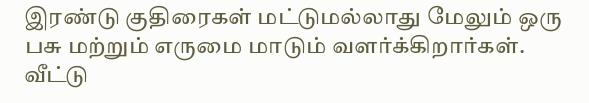இரண்டு குதிரைகள் மட்டுமல்லாது மேலும் ஒரு பசு மற்றும் எருமை மாடும் வளர்க்கிறார்கள். வீட்டு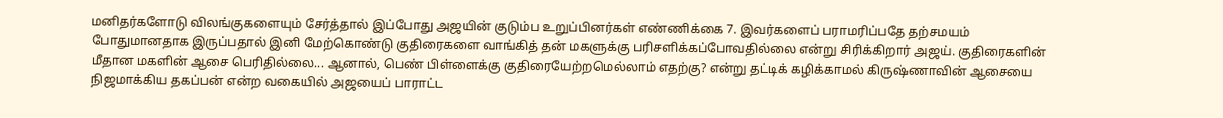மனிதர்களோடு விலங்குகளையும் சேர்த்தால் இப்போது அஜயின் குடும்ப உறுப்பினர்கள் எண்ணிக்கை 7. இவர்களைப் பராமரிப்பதே தற்சமயம் போதுமானதாக இருப்பதால் இனி மேற்கொண்டு குதிரைகளை வாங்கித் தன் மகளுக்கு பரிசளிக்கப்போவதில்லை என்று சிரிக்கிறார் அஜய். குதிரைகளின் மீதான மகளின் ஆசை பெரிதில்லை... ஆனால், பெண் பிள்ளைக்கு குதிரையேற்றமெல்லாம் எதற்கு? என்று தட்டிக் கழிக்காமல் கிருஷ்ணாவின் ஆசையை நிஜமாக்கிய தகப்பன் என்ற வகையில் அஜயைப் பாராட்ட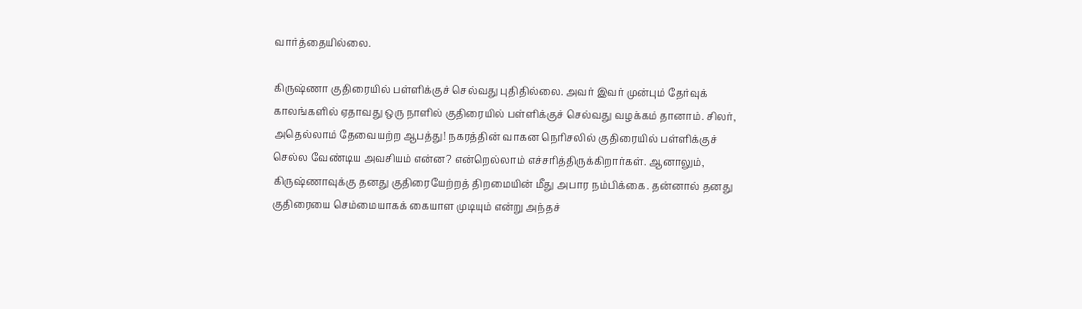வார்த்தையில்லை.

கிருஷ்ணா குதிரையில் பள்ளிக்குச் செல்வது புதிதில்லை. அவர் இவர் முன்பும் தேர்வுக் காலங்களில் ஏதாவது ஒரு நாளில் குதிரையில் பள்ளிக்குச் செல்வது வழக்கம் தானாம். சிலர், அதெல்லாம் தேவையற்ற ஆபத்து! நகரத்தின் வாகன நெரிசலில் குதிரையில் பள்ளிக்குச் செல்ல வேண்டிய அவசியம் என்ன? என்றெல்லாம் எச்சரித்திருக்கிறார்கள். ஆனாலும், கிருஷ்ணாவுக்கு தனது குதிரையேற்றத் திறமையின் மீது அபார நம்பிக்கை. தன்னால் தனது குதிரையை செம்மையாகக் கையாள முடியும் என்று அந்தச்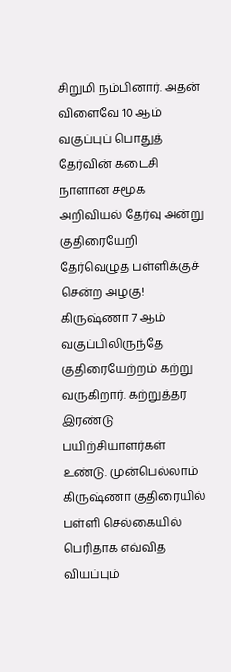சிறுமி நம்பினார். அதன் விளைவே 10 ஆம் வகுப்புப் பொதுத் தேர்வின் கடைசி நாளான சமூக அறிவியல் தேர்வு அன்று குதிரையேறி தேர்வெழுத பள்ளிக்குச் சென்ற அழகு! கிருஷ்ணா 7 ஆம் வகுப்பிலிருந்தே குதிரையேற்றம் கற்று வருகிறார். கற்றுத்தர இரண்டு பயிற்சியாளர்கள் உண்டு. முன்பெல்லாம் கிருஷ்ணா குதிரையில் பள்ளி செல்கையில் பெரிதாக எவ்வித வியப்பும்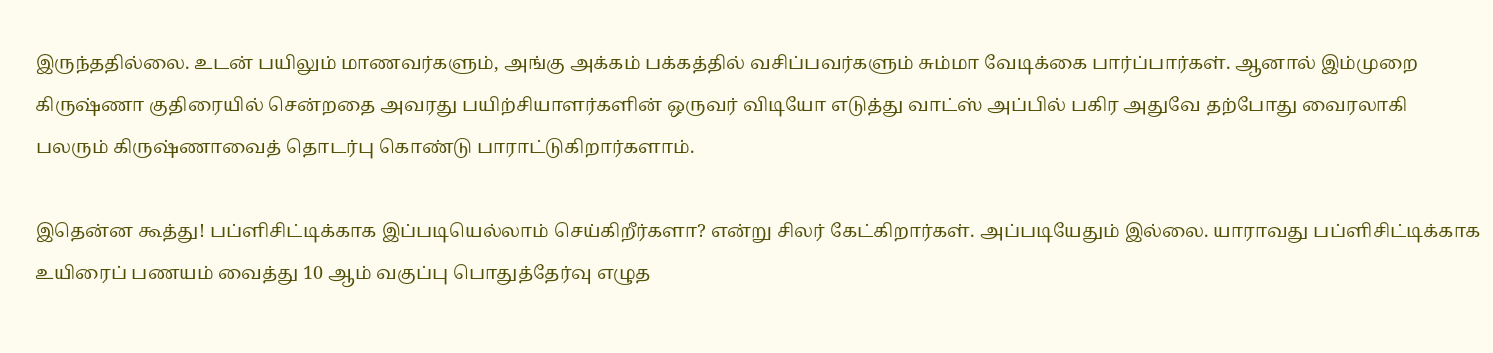இருந்ததில்லை. உடன் பயிலும் மாணவர்களும், அங்கு அக்கம் பக்கத்தில் வசிப்பவர்களும் சும்மா வேடிக்கை பார்ப்பார்கள். ஆனால் இம்முறை கிருஷ்ணா குதிரையில் சென்றதை அவரது பயிற்சியாளர்களின் ஒருவர் விடியோ எடுத்து வாட்ஸ் அப்பில் பகிர அதுவே தற்போது வைரலாகி பலரும் கிருஷ்ணாவைத் தொடர்பு கொண்டு பாராட்டுகிறார்களாம்.

இதென்ன கூத்து! பப்ளிசிட்டிக்காக இப்படியெல்லாம் செய்கிறீர்களா? என்று சிலர் கேட்கிறார்கள். அப்படியேதும் இல்லை. யாராவது பப்ளிசிட்டிக்காக உயிரைப் பணயம் வைத்து 10 ஆம் வகுப்பு பொதுத்தேர்வு எழுத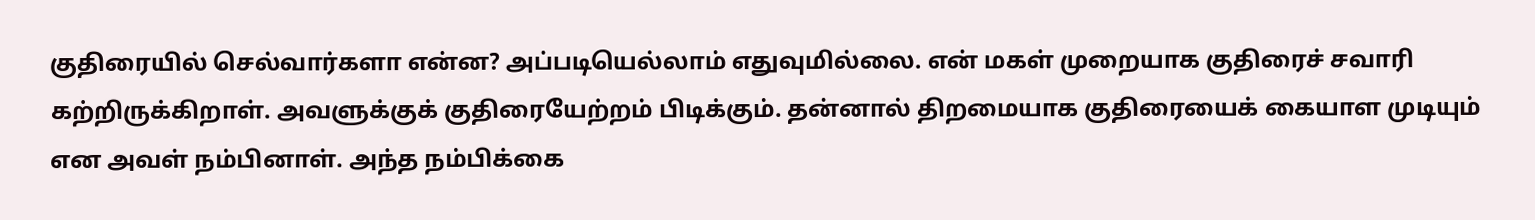குதிரையில் செல்வார்களா என்ன? அப்படியெல்லாம் எதுவுமில்லை. என் மகள் முறையாக குதிரைச் சவாரி கற்றிருக்கிறாள். அவளுக்குக் குதிரையேற்றம் பிடிக்கும். தன்னால் திறமையாக குதிரையைக் கையாள முடியும் என அவள் நம்பினாள். அந்த நம்பிக்கை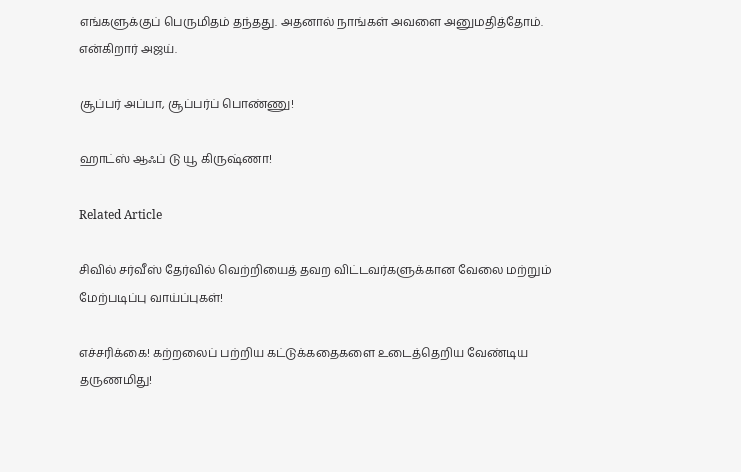எங்களுக்குப் பெருமிதம் தந்தது. அதனால் நாங்கள் அவளை அனுமதித்தோம். என்கிறார் அஜய்.

சூப்பர் அப்பா, சூப்பர்ப் பொண்ணு!

ஹாட்ஸ் ஆஃப் டு யூ கிருஷ்ணா!

Related Article

சிவில் சர்வீஸ் தேர்வில் வெற்றியைத் தவற விட்டவர்களுக்கான வேலை மற்றும் மேற்படிப்பு வாய்ப்புகள்!

எச்சரிக்கை! கற்றலைப் பற்றிய கட்டுக்கதைகளை உடைத்தெறிய வேண்டிய தருணமிது!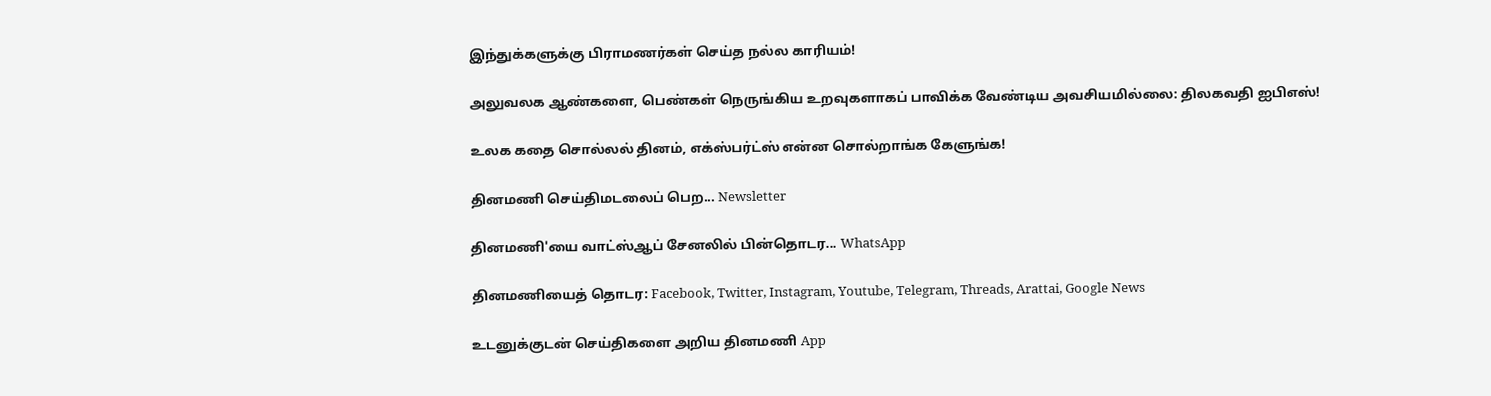இந்துக்களுக்கு பிராமணர்கள் செய்த நல்ல காரியம்!

அலுவலக ஆண்களை, பெண்கள் நெருங்கிய உறவுகளாகப் பாவிக்க வேண்டிய அவசியமில்லை: திலகவதி ஐபிஎஸ்!

உலக கதை சொல்லல் தினம், எக்ஸ்பர்ட்ஸ் என்ன சொல்றாங்க கேளுங்க!

தினமணி செய்திமடலைப் பெற... Newsletter

தினமணி'யை வாட்ஸ்ஆப் சேனலில் பின்தொடர... WhatsApp

தினமணியைத் தொடர: Facebook, Twitter, Instagram, Youtube, Telegram, Threads, Arattai, Google News

உடனுக்குடன் செய்திகளை அறிய தினமணி App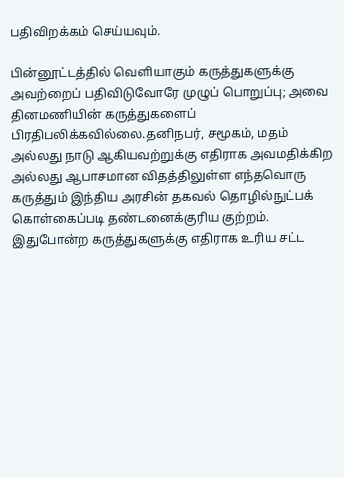பதிவிறக்கம் செய்யவும்.

பின்னூட்டத்தில் வெளியாகும் கருத்துகளுக்கு அவற்றைப் பதிவிடுவோரே முழுப் பொறுப்பு; அவை தினமணியின் கருத்துகளைப் பிரதிபலிக்கவில்லை.தனிநபர், சமூகம், மதம் அல்லது நாடு ஆகியவற்றுக்கு எதிராக அவமதிக்கிற அல்லது ஆபாசமான விதத்திலுள்ள எந்தவொரு கருத்தும் இந்திய அரசின் தகவல் தொழில்நுட்பக் கொள்கைப்படி தண்டனைக்குரிய குற்றம். இதுபோன்ற கருத்துகளுக்கு எதிராக உரிய சட்ட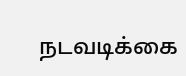நடவடிக்கை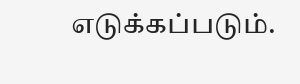எடுக்கப்படும்.